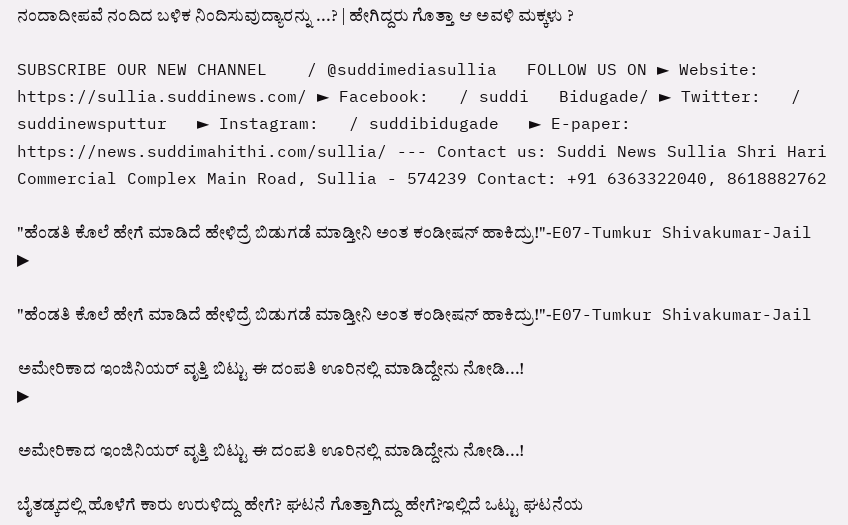ನಂದಾದೀಪವೆ ನಂದಿದ ಬಳಿಕ ನಿಂದಿಸುವುದ್ಯಾರನ್ನು ...? | ಹೇಗಿದ್ದರು ಗೊತ್ತಾ ಆ ಅವಳಿ ಮಕ್ಕಳು ?

SUBSCRIBE OUR NEW CHANNEL    / @suddimediasullia   FOLLOW US ON ► Website: https://sullia.suddinews.com/ ► Facebook:   / suddi   Bidugade/ ► Twitter:   / suddinewsputtur   ► Instagram:   / suddibidugade   ► E-paper: https://news.suddimahithi.com/sullia/ --- Contact us: Suddi News Sullia Shri Hari Commercial Complex Main Road, Sullia - 574239 Contact: +91 6363322040, 8618882762

"ಹೆಂಡತಿ ಕೊಲೆ ಹೇಗೆ ಮಾಡಿದೆ ಹೇಳಿದ್ರೆ ಬಿಡುಗಡೆ ಮಾಡ್ತೀನಿ ಅಂತ ಕಂಡೀಷನ್ ಹಾಕಿದ್ರು!"-E07-Tumkur Shivakumar-Jail
▶

"ಹೆಂಡತಿ ಕೊಲೆ ಹೇಗೆ ಮಾಡಿದೆ ಹೇಳಿದ್ರೆ ಬಿಡುಗಡೆ ಮಾಡ್ತೀನಿ ಅಂತ ಕಂಡೀಷನ್ ಹಾಕಿದ್ರು!"-E07-Tumkur Shivakumar-Jail

ಅಮೇರಿಕಾದ ಇಂಜಿನಿಯರ್ ವೃತ್ತಿ ಬಿಟ್ಟು ಈ ದಂಪತಿ ಊರಿನಲ್ಲಿ ಮಾಡಿದ್ದೇನು ನೋಡಿ...!
▶

ಅಮೇರಿಕಾದ ಇಂಜಿನಿಯರ್ ವೃತ್ತಿ ಬಿಟ್ಟು ಈ ದಂಪತಿ ಊರಿನಲ್ಲಿ ಮಾಡಿದ್ದೇನು ನೋಡಿ...!

ಬೈತಡ್ಕದಲ್ಲಿ‌ ಹೊಳೆಗೆ ಕಾರು ಉರುಳಿದ್ದು ಹೇಗೆ? ಘಟನೆ ‌ಗೊತ್ತಾಗಿದ್ದು ಹೇಗೆ?ಇಲ್ಲಿದೆ ಒಟ್ಟು ಘಟನೆಯ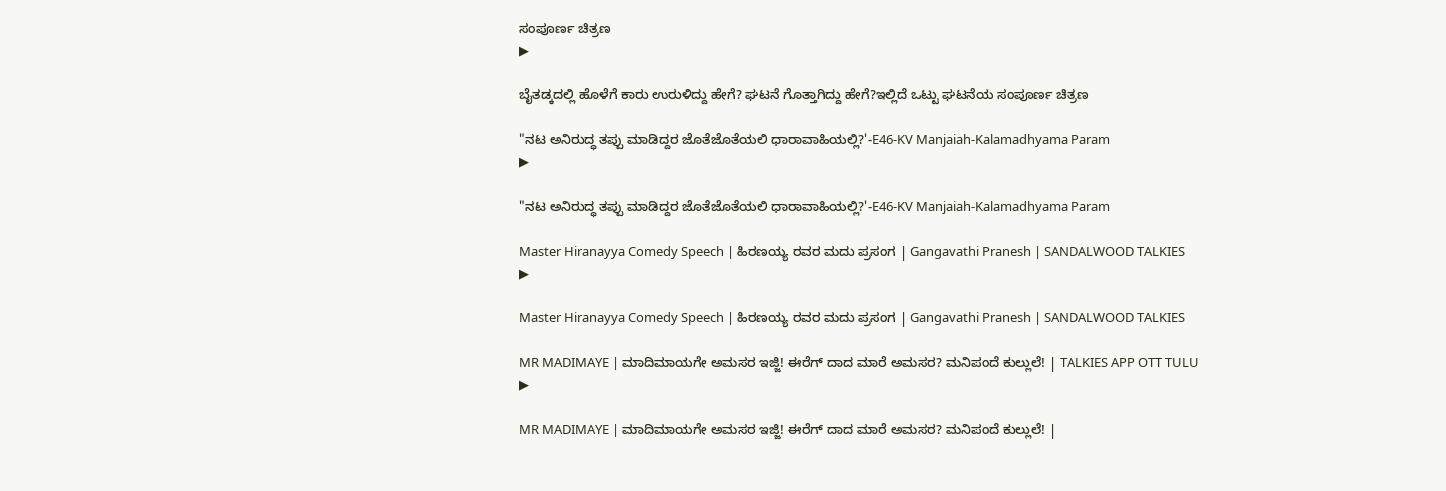ಸಂಪೂರ್ಣ ಚಿತ್ರಣ
▶

ಬೈತಡ್ಕದಲ್ಲಿ‌ ಹೊಳೆಗೆ ಕಾರು ಉರುಳಿದ್ದು ಹೇಗೆ? ಘಟನೆ ‌ಗೊತ್ತಾಗಿದ್ದು ಹೇಗೆ?ಇಲ್ಲಿದೆ ಒಟ್ಟು ಘಟನೆಯ ಸಂಪೂರ್ಣ ಚಿತ್ರಣ

"ನಟ ಅನಿರುದ್ಧ ತಪ್ಪು ಮಾಡಿದ್ದರ ಜೊತೆಜೊತೆಯಲಿ ಧಾರಾವಾಹಿಯಲ್ಲಿ?'-E46-KV Manjaiah-Kalamadhyama Param
▶

"ನಟ ಅನಿರುದ್ಧ ತಪ್ಪು ಮಾಡಿದ್ದರ ಜೊತೆಜೊತೆಯಲಿ ಧಾರಾವಾಹಿಯಲ್ಲಿ?'-E46-KV Manjaiah-Kalamadhyama Param

Master Hiranayya Comedy Speech | ಹಿರಣಯ್ಯ ರವರ ಮದು ಪ್ರಸಂಗ | Gangavathi Pranesh | SANDALWOOD TALKIES
▶

Master Hiranayya Comedy Speech | ಹಿರಣಯ್ಯ ರವರ ಮದು ಪ್ರಸಂಗ | Gangavathi Pranesh | SANDALWOOD TALKIES

MR MADIMAYE | ಮಾದಿಮಾಯಗೇ ಅಮಸರ ಇಜ್ಜಿ! ಈರೆಗ್ ದಾದ ಮಾರೆ ಅಮಸರ? ಮನಿಪಂದೆ ಕುಲ್ಲುಲೆ! | TALKIES APP OTT TULU
▶

MR MADIMAYE | ಮಾದಿಮಾಯಗೇ ಅಮಸರ ಇಜ್ಜಿ! ಈರೆಗ್ ದಾದ ಮಾರೆ ಅಮಸರ? ಮನಿಪಂದೆ ಕುಲ್ಲುಲೆ! |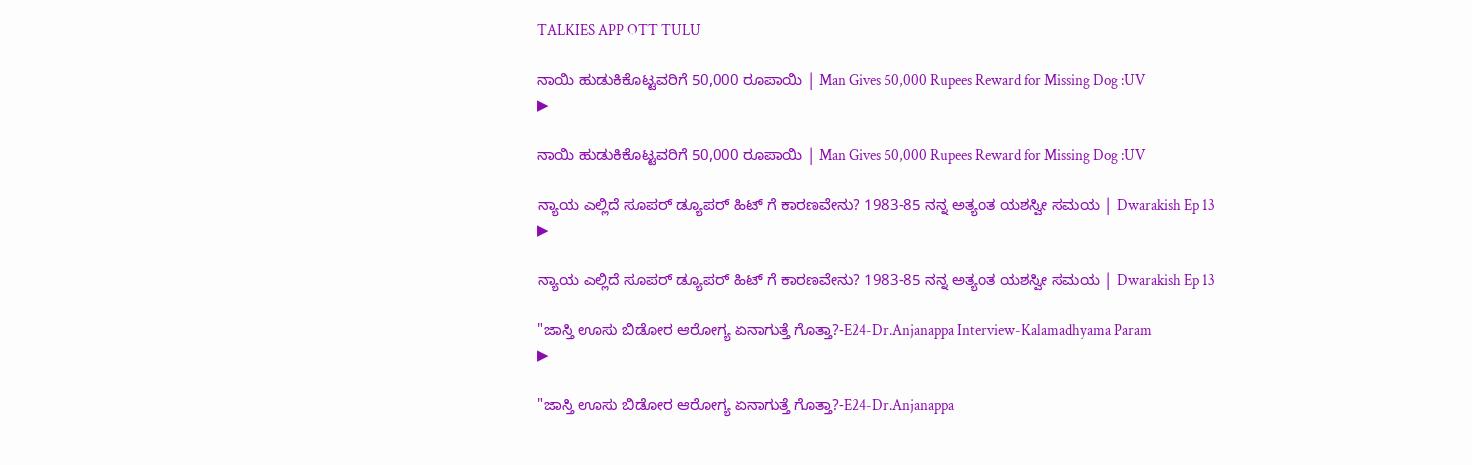TALKIES APP OTT TULU

ನಾಯಿ ಹುಡುಕಿಕೊಟ್ಟವರಿಗೆ 50,000 ರೂಪಾಯಿ | Man Gives 50,000 Rupees Reward for Missing Dog :UV
▶

ನಾಯಿ ಹುಡುಕಿಕೊಟ್ಟವರಿಗೆ 50,000 ರೂಪಾಯಿ | Man Gives 50,000 Rupees Reward for Missing Dog :UV

ನ್ಯಾಯ ಎಲ್ಲಿದೆ ಸೂಪರ್ ಡ್ಯೂಪರ್ ಹಿಟ್ ಗೆ ಕಾರಣವೇನು? 1983-85 ನನ್ನ ಅತ್ಯಂತ ಯಶಸ್ವೀ ಸಮಯ | Dwarakish Ep 13
▶

ನ್ಯಾಯ ಎಲ್ಲಿದೆ ಸೂಪರ್ ಡ್ಯೂಪರ್ ಹಿಟ್ ಗೆ ಕಾರಣವೇನು? 1983-85 ನನ್ನ ಅತ್ಯಂತ ಯಶಸ್ವೀ ಸಮಯ | Dwarakish Ep 13

"ಜಾಸ್ತಿ ಊಸು ಬಿಡೋರ ಆರೋಗ್ಯ ಏನಾಗುತ್ತೆ ಗೊತ್ತಾ?-E24-Dr.Anjanappa Interview-Kalamadhyama Param
▶

"ಜಾಸ್ತಿ ಊಸು ಬಿಡೋರ ಆರೋಗ್ಯ ಏನಾಗುತ್ತೆ ಗೊತ್ತಾ?-E24-Dr.Anjanappa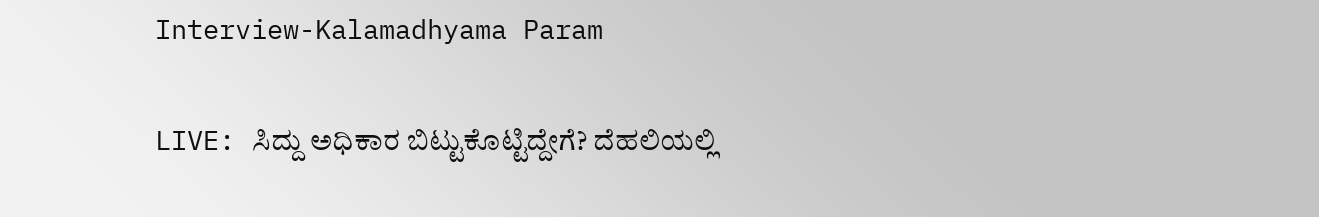Interview-Kalamadhyama Param

LIVE: ಸಿದ್ದು ಅಧಿಕಾರ ಬಿಟ್ಟುಕೊಟ್ಟಿದ್ದೇಗೆ? ದೆಹಲಿಯಲ್ಲಿ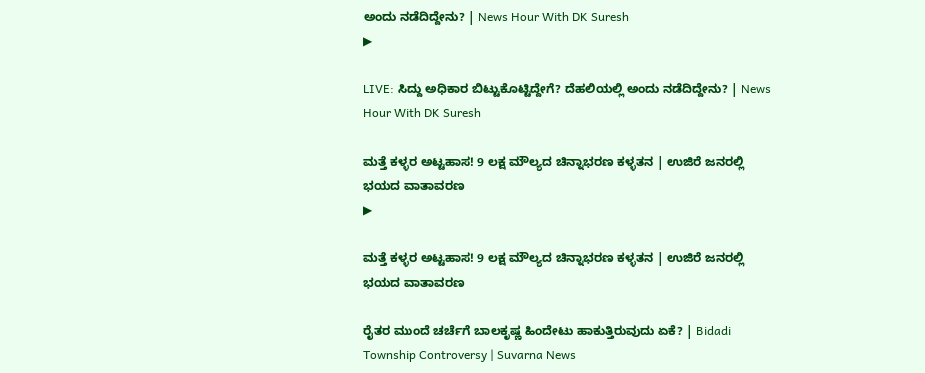ಅಂದು ನಡೆದಿದ್ದೇನು? | News Hour With DK Suresh
▶

LIVE: ಸಿದ್ದು ಅಧಿಕಾರ ಬಿಟ್ಟುಕೊಟ್ಟಿದ್ದೇಗೆ? ದೆಹಲಿಯಲ್ಲಿ ಅಂದು ನಡೆದಿದ್ದೇನು? | News Hour With DK Suresh

ಮತ್ತೆ ಕಳ್ಳರ ಅಟ್ಟಹಾಸ! 9 ಲಕ್ಷ ಮೌಲ್ಯದ ಚಿನ್ನಾಭರಣ ಕಳ್ಳತನ | ಉಜಿರೆ ಜನರಲ್ಲಿ ಭಯದ ವಾತಾವರಣ
▶

ಮತ್ತೆ ಕಳ್ಳರ ಅಟ್ಟಹಾಸ! 9 ಲಕ್ಷ ಮೌಲ್ಯದ ಚಿನ್ನಾಭರಣ ಕಳ್ಳತನ | ಉಜಿರೆ ಜನರಲ್ಲಿ ಭಯದ ವಾತಾವರಣ

ರೈತರ ಮುಂದೆ ಚರ್ಚೆಗೆ ಬಾಲಕೃಷ್ಣ ಹಿಂದೇಟು ಹಾಕುತ್ತಿರುವುದು ಏಕೆ? | Bidadi Township Controversy | Suvarna News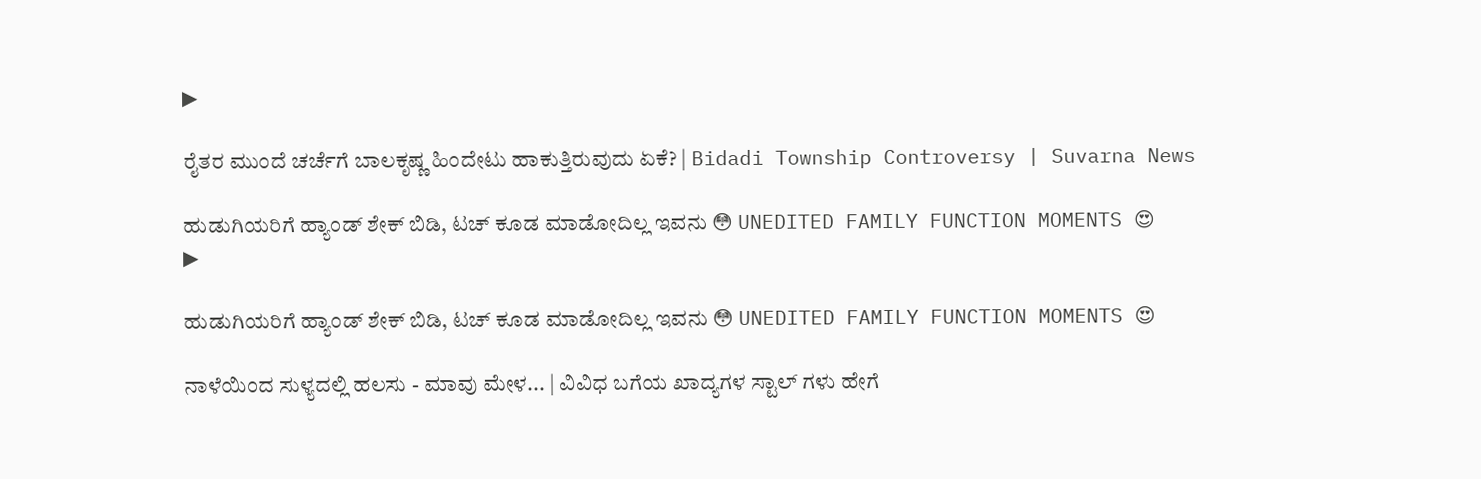▶

ರೈತರ ಮುಂದೆ ಚರ್ಚೆಗೆ ಬಾಲಕೃಷ್ಣ ಹಿಂದೇಟು ಹಾಕುತ್ತಿರುವುದು ಏಕೆ? | Bidadi Township Controversy | Suvarna News

ಹುಡುಗಿಯರಿಗೆ ಹ್ಯಾಂಡ್ ಶೇಕ್ ಬಿಡಿ, ಟಚ್ ಕೂಡ ಮಾಡೋದಿಲ್ಲ ಇವನು 😳 UNEDITED FAMILY FUNCTION MOMENTS 😍
▶

ಹುಡುಗಿಯರಿಗೆ ಹ್ಯಾಂಡ್ ಶೇಕ್ ಬಿಡಿ, ಟಚ್ ಕೂಡ ಮಾಡೋದಿಲ್ಲ ಇವನು 😳 UNEDITED FAMILY FUNCTION MOMENTS 😍

ನಾಳೆಯಿಂದ ಸುಳ್ಯದಲ್ಲಿ ಹಲಸು - ಮಾವು ಮೇಳ... | ವಿವಿಧ ಬಗೆಯ ಖಾದ್ಯಗಳ ಸ್ಟಾಲ್ ಗಳು ಹೇಗೆ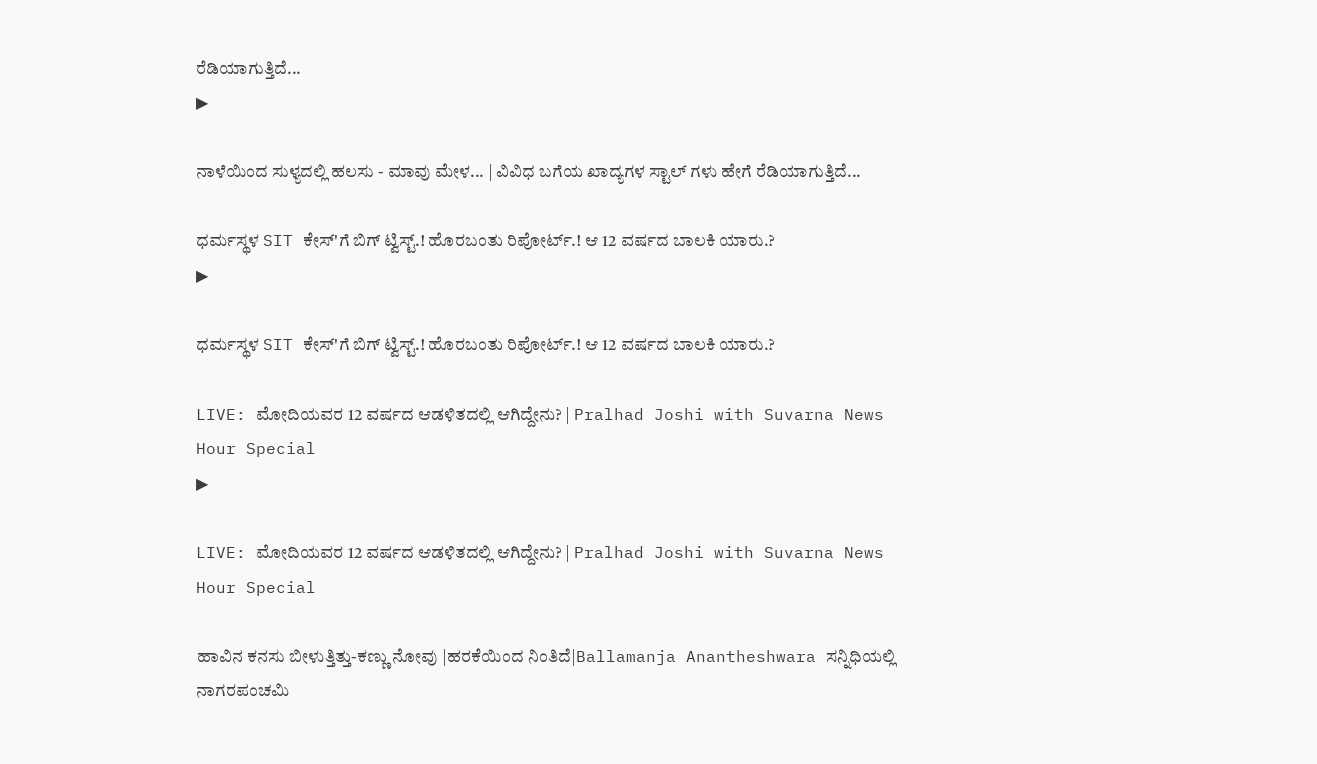ರೆಡಿಯಾಗುತ್ತಿದೆ...
▶

ನಾಳೆಯಿಂದ ಸುಳ್ಯದಲ್ಲಿ ಹಲಸು - ಮಾವು ಮೇಳ... | ವಿವಿಧ ಬಗೆಯ ಖಾದ್ಯಗಳ ಸ್ಟಾಲ್ ಗಳು ಹೇಗೆ ರೆಡಿಯಾಗುತ್ತಿದೆ...

ಧರ್ಮಸ್ಥಳ SIT ಕೇಸ್'ಗೆ ಬಿಗ್ ಟ್ವಿಸ್ಟ್.! ಹೊರಬಂತು ರಿಪೋರ್ಟ್.! ಆ 12 ವರ್ಷದ ಬಾಲಕಿ ಯಾರು.?
▶

ಧರ್ಮಸ್ಥಳ SIT ಕೇಸ್'ಗೆ ಬಿಗ್ ಟ್ವಿಸ್ಟ್.! ಹೊರಬಂತು ರಿಪೋರ್ಟ್.! ಆ 12 ವರ್ಷದ ಬಾಲಕಿ ಯಾರು.?

LIVE: ಮೋದಿಯವರ 12 ವರ್ಷದ ಆಡಳಿತದಲ್ಲಿ ಆಗಿದ್ದೇನು? | Pralhad Joshi with Suvarna News Hour Special
▶

LIVE: ಮೋದಿಯವರ 12 ವರ್ಷದ ಆಡಳಿತದಲ್ಲಿ ಆಗಿದ್ದೇನು? | Pralhad Joshi with Suvarna News Hour Special

ಹಾವಿನ ಕನಸು ಬೀಳುತ್ತಿತ್ತು-ಕಣ್ಣು ನೋವು |ಹರಕೆಯಿಂದ ನಿಂತಿದೆ|Ballamanja Anantheshwara ಸನ್ನಿಧಿಯಲ್ಲಿ ನಾಗರಪಂಚಮಿ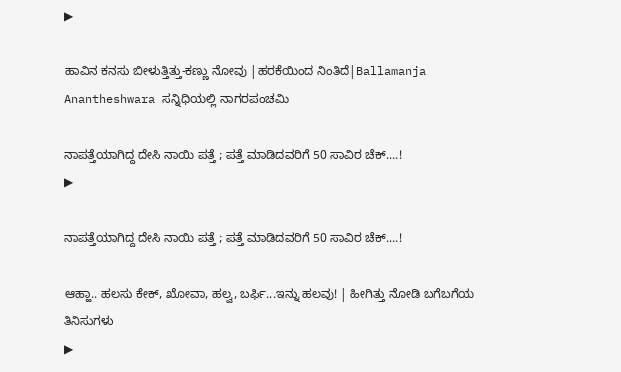▶

ಹಾವಿನ ಕನಸು ಬೀಳುತ್ತಿತ್ತು-ಕಣ್ಣು ನೋವು |ಹರಕೆಯಿಂದ ನಿಂತಿದೆ|Ballamanja Anantheshwara ಸನ್ನಿಧಿಯಲ್ಲಿ ನಾಗರಪಂಚಮಿ

ನಾಪತ್ತೆಯಾಗಿದ್ದ ದೇಸಿ ನಾಯಿ ಪತ್ತೆ ; ಪತ್ತೆ ಮಾಡಿದವರಿಗೆ 50 ಸಾವಿರ ಚೆಕ್....!
▶

ನಾಪತ್ತೆಯಾಗಿದ್ದ ದೇಸಿ ನಾಯಿ ಪತ್ತೆ ; ಪತ್ತೆ ಮಾಡಿದವರಿಗೆ 50 ಸಾವಿರ ಚೆಕ್....!

ಆಹ್ಹಾ.. ಹಲಸು ಕೇಕ್, ಖೋವಾ, ಹಲ್ವ, ಬರ್ಫಿ...ಇನ್ನು ಹಲವು! | ಹೀಗಿತ್ತು ನೋಡಿ ಬಗೆಬಗೆಯ ತಿನಿಸುಗಳು
▶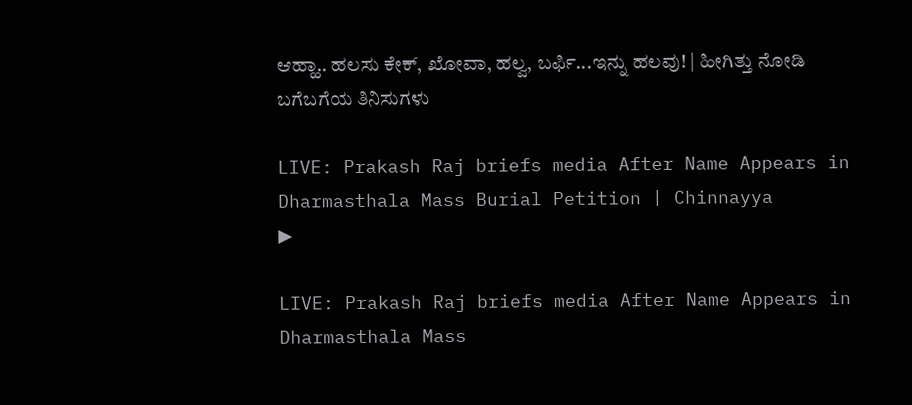ಆಹ್ಹಾ.. ಹಲಸು ಕೇಕ್, ಖೋವಾ, ಹಲ್ವ, ಬರ್ಫಿ...ಇನ್ನು ಹಲವು! | ಹೀಗಿತ್ತು ನೋಡಿ ಬಗೆಬಗೆಯ ತಿನಿಸುಗಳು

LIVE: Prakash Raj briefs media After Name Appears in Dharmasthala Mass Burial Petition | Chinnayya
▶

LIVE: Prakash Raj briefs media After Name Appears in Dharmasthala Mass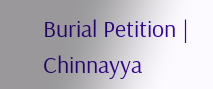Burial Petition | Chinnayya